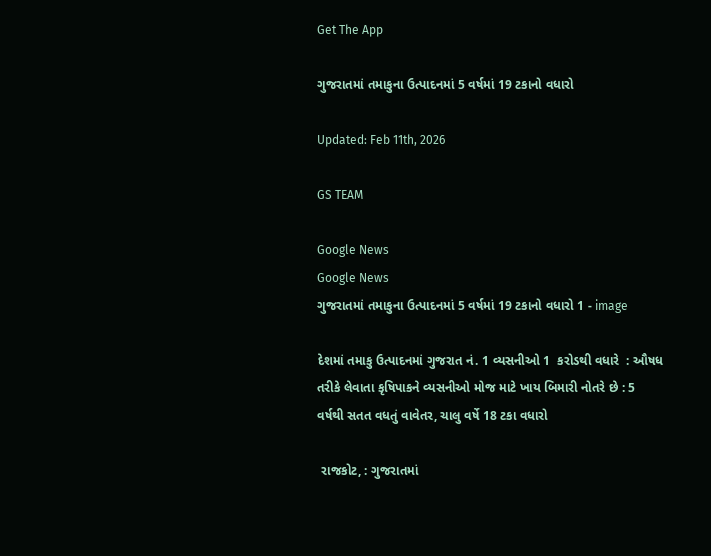Get The App

ગુજરાતમાં તમાકુના ઉત્પાદનમાં 5 વર્ષમાં 19 ટકાનો વધારો

Updated: Feb 11th, 2026

GS TEAM

Google News
Google News
ગુજરાતમાં તમાકુના ઉત્પાદનમાં 5 વર્ષમાં 19 ટકાનો વધારો 1 - image

દેશમાં તમાકુ ઉત્પાદનમાં ગુજરાત નં. 1 વ્યસનીઓ 1  કરોડથી વધારે  : ઔષધ તરીકે લેવાતા કૃષિપાકને વ્યસનીઓ મોજ માટે ખાય બિમારી નોતરે છે : 5 વર્ષથી સતત વધતું વાવેતર, ચાલુ વર્ષે 18 ટકા વધારો

 રાજકોટ, : ગુજરાતમાં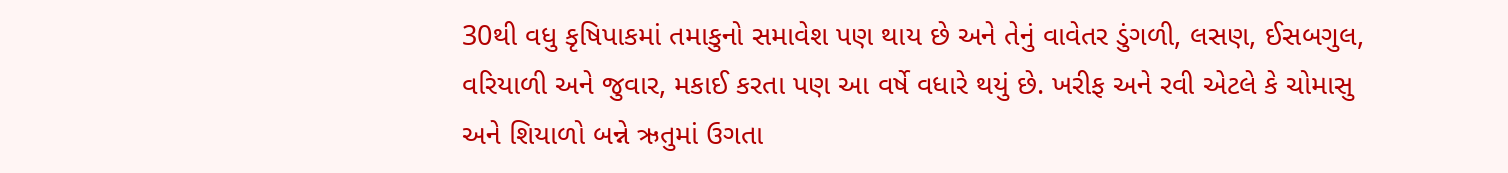30થી વધુ કૃષિપાકમાં તમાકુનો સમાવેશ પણ થાય છે અને તેનું વાવેતર ડુંગળી, લસણ, ઈસબગુલ, વરિયાળી અને જુવાર, મકાઈ કરતા પણ આ વર્ષે વધારે થયું છે. ખરીફ અને રવી એટલે કે ચોમાસુ અને શિયાળો બન્ને ઋતુમાં ઉગતા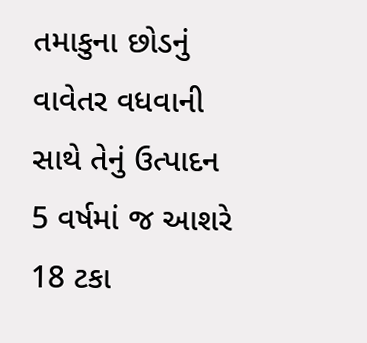તમાકુના છોડનું વાવેતર વધવાની સાથે તેનું ઉત્પાદન 5 વર્ષમાં જ આશરે 18 ટકા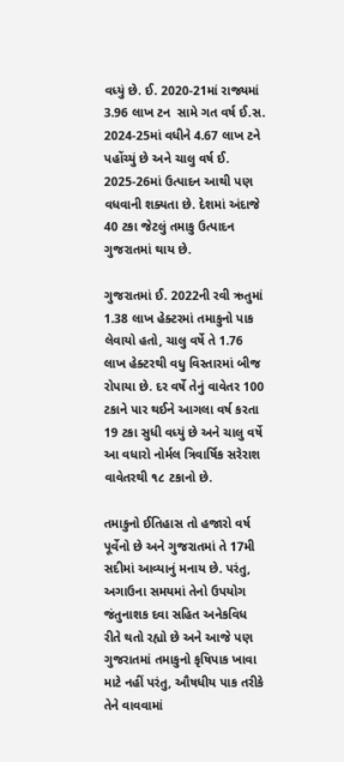વધ્યું છે. ઈ. 2020-21માં રાજ્યમાં 3.96 લાખ ટન  સામે ગત વર્ષ ઈ.સ. 2024-25માં વધીને 4.67 લાખ ટને પહોંચ્યું છે અને ચાલુ વર્ષ ઈ. 2025-26માં ઉત્પાદન આથી પણ વધવાની શક્યતા છે. દેશમાં અંદાજે 40 ટકા જેટલું તમાકુ ઉત્પાદન ગુજરાતમાં થાય છે.

ગુજરાતમાં ઈ. 2022ની રવી ઋતુમાં 1.38 લાખ હેક્ટરમાં તમાકુનો પાક લેવાયો હતો, ચાલુ વર્ષે તે 1.76  લાખ હેક્ટરથી વધુ વિસ્તારમાં બીજ રોપાયા છે. દર વર્ષે તેનું વાવેતર 100 ટકાને પાર થઈને આગલા વર્ષ કરતા 19 ટકા સુધી વધ્યું છે અને ચાલુ વર્ષે આ વધારો નોર્મલ ત્રિવાર્ષિક સરેરાશ વાવેતરથી ૧૮ ટકાનો છે.

તમાકુનો ઈતિહાસ તો હજારો વર્ષ પૂર્વેનો છે અને ગુજરાતમાં તે 17મી સદીમાં આવ્યાનું મનાય છે. પરંતુ, અગાઉના સમયમાં તેનો ઉપયોગ જંતુનાશક દવા સહિત અનેકવિધ રીતે થતો રહ્યો છે અને આજે પણ ગુજરાતમાં તમાકુનો કૃષિપાક ખાવા માટે નહીં પરંતુ, ઔષધીય પાક તરીકે તેને વાવવામાં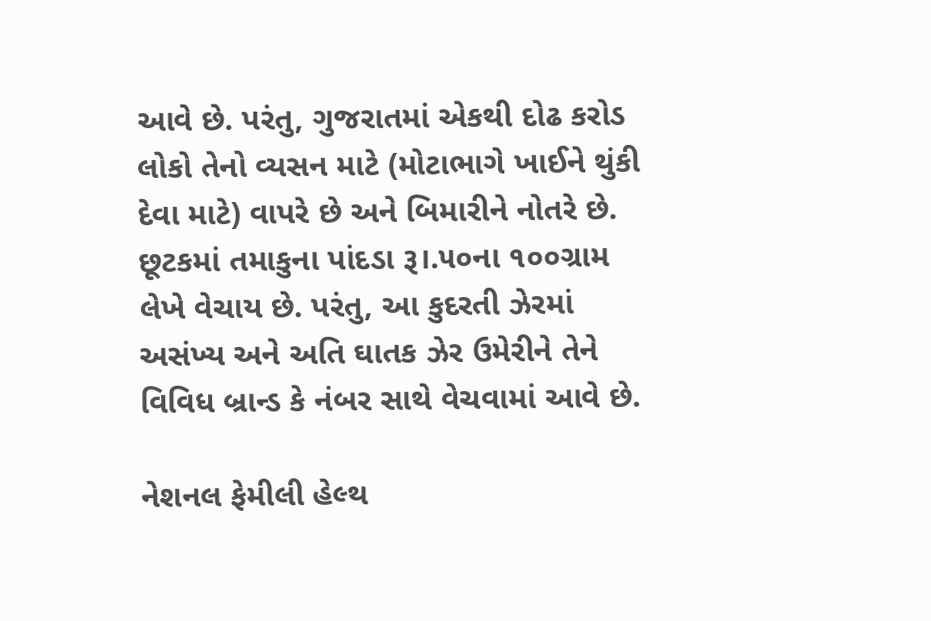આવે છે. પરંતુ, ગુજરાતમાં એકથી દોઢ કરોડ લોકો તેનો વ્યસન માટે (મોટાભાગે ખાઈને થુંકી દેવા માટે) વાપરે છે અને બિમારીને નોતરે છે. છૂટકમાં તમાકુના પાંદડા રૂ।.૫૦ના ૧૦૦ગ્રામ લેખે વેચાય છે. પરંતુ, આ કુદરતી ઝેરમાં અસંખ્ય અને અતિ ઘાતક ઝેર ઉમેરીને તેને વિવિધ બ્રાન્ડ કે નંબર સાથે વેચવામાં આવે છે.

નેશનલ ફેમીલી હેલ્થ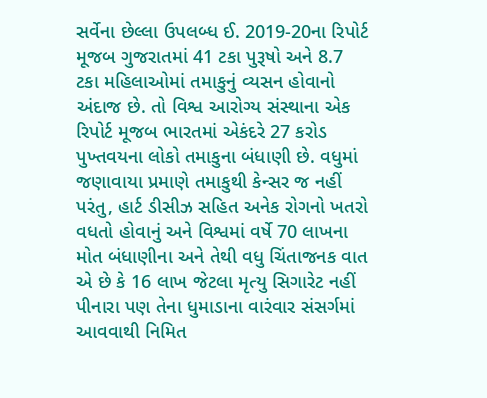સર્વેના છેલ્લા ઉપલબ્ધ ઈ. 2019-20ના રિપોર્ટ મૂજબ ગુજરાતમાં 41 ટકા પુરૂષો અને 8.7 ટકા મહિલાઓમાં તમાકુનું વ્યસન હોવાનો અંદાજ છે. તો વિશ્વ આરોગ્ય સંસ્થાના એક રિપોર્ટ મૂજબ ભારતમાં એકંદરે 27 કરોડ પુખ્તવયના લોકો તમાકુના બંધાણી છે. વધુમાં જણાવાયા પ્રમાણે તમાકુથી કેન્સર જ નહીં પરંતુ, હાર્ટ ડીસીઝ સહિત અનેક રોગનો ખતરો વધતો હોવાનું અને વિશ્વમાં વર્ષે 70 લાખના મોત બંધાણીના અને તેથી વધુ ચિંતાજનક વાત એ છે કે 16 લાખ જેટલા મૃત્યુ સિગારેટ નહીં પીનારા પણ તેના ધુમાડાના વારંવાર સંસર્ગમાં આવવાથી નિમિત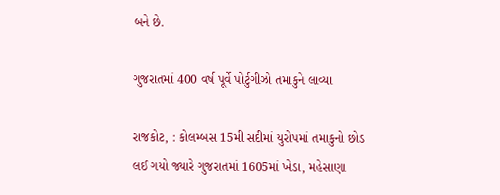બને છે.

ગુજરાતમાં 400 વર્ષ પૂર્વે પોર્ટુગીઝો તમાકુને લાવ્યા

રાજકોટ, : કોલમ્બસ 15મી સદીમાં યુરોપમાં તમાકુનો છોડ લઈ ગયો જ્યારે ગુજરાતમાં 1605માં ખેડા, મહેસાણા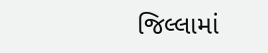જિલ્લામાં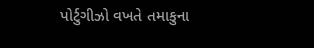પોર્ટુગીઝો વખતે તમાકુના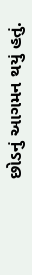છોડનું આગમન થયું હતું.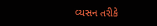વ્યસન તરીકે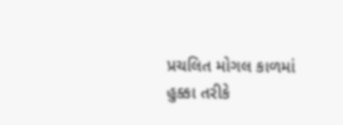પ્રચલિત મોગલ કાળમાં હુક્કા તરીકે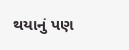થયાનું પણ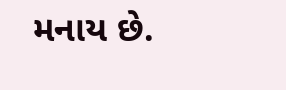મનાય છે.